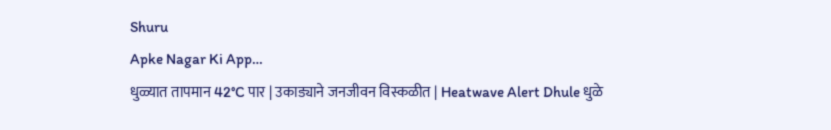Shuru
Apke Nagar Ki App…
धुळ्यात तापमान 42°C पार | उकाड्याने जनजीवन विस्कळीत | Heatwave Alert Dhule धुळे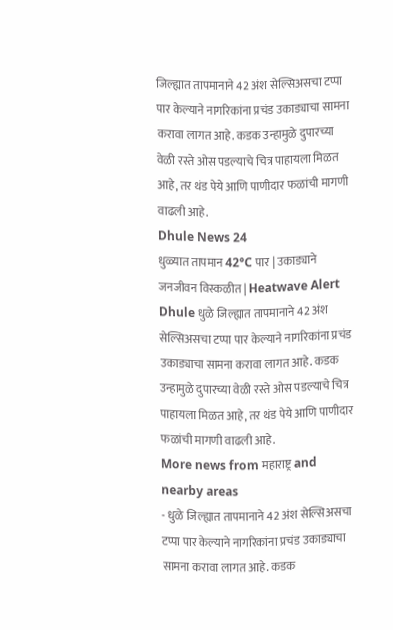जिल्ह्यात तापमानाने 42 अंश सेल्सिअसचा टप्पा पार केल्याने नागरिकांना प्रचंड उकाड्याचा सामना करावा लागत आहे. कडक उन्हामुळे दुपारच्या वेळी रस्ते ओस पडल्याचे चित्र पाहायला मिळत आहे, तर थंड पेये आणि पाणीदार फळांची मागणी वाढली आहे.
Dhule News 24
धुळ्यात तापमान 42°C पार | उकाड्याने जनजीवन विस्कळीत | Heatwave Alert Dhule धुळे जिल्ह्यात तापमानाने 42 अंश सेल्सिअसचा टप्पा पार केल्याने नागरिकांना प्रचंड उकाड्याचा सामना करावा लागत आहे. कडक उन्हामुळे दुपारच्या वेळी रस्ते ओस पडल्याचे चित्र पाहायला मिळत आहे, तर थंड पेये आणि पाणीदार फळांची मागणी वाढली आहे.
More news from महाराष्ट्र and nearby areas
- धुळे जिल्ह्यात तापमानाने 42 अंश सेल्सिअसचा टप्पा पार केल्याने नागरिकांना प्रचंड उकाड्याचा सामना करावा लागत आहे. कडक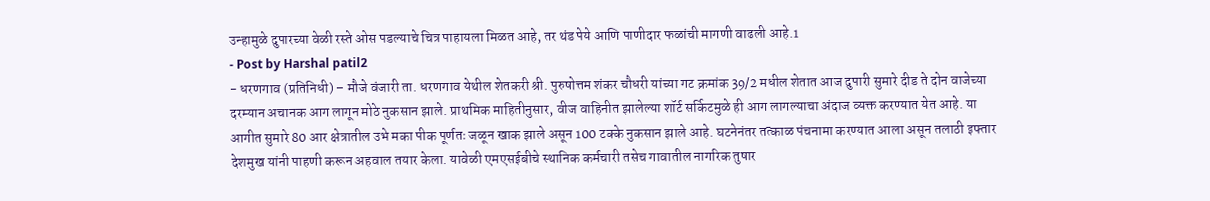उन्हामुळे दुपारच्या वेळी रस्ते ओस पडल्याचे चित्र पाहायला मिळत आहे, तर थंड पेये आणि पाणीदार फळांची मागणी वाढली आहे.1
- Post by Harshal patil2
- धरणगाव (प्रतिनिधी) – मौजे वंजारी ता. धरणगाव येथील शेतकरी श्री. पुरुषोत्तम शंकर चौधरी यांच्या गट क्रमांक 39/2 मधील शेतात आज दुपारी सुमारे दीड ते दोन वाजेच्या दरम्यान अचानक आग लागून मोठे नुकसान झाले. प्राथमिक माहितीनुसार, वीज वाहिनीत झालेल्या शॉर्ट सर्किटमुळे ही आग लागल्याचा अंदाज व्यक्त करण्यात येत आहे. या आगीत सुमारे 80 आर क्षेत्रातील उभे मका पीक पूर्णतः जळून खाक झाले असून 100 टक्के नुकसान झाले आहे. घटनेनंतर तत्काळ पंचनामा करण्यात आला असून तलाठी इफ्तार देशमुख यांनी पाहणी करून अहवाल तयार केला. यावेळी एमएसईबीचे स्थानिक कर्मचारी तसेच गावातील नागरिक तुषार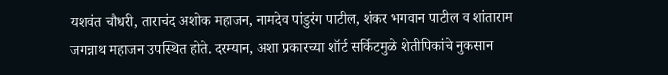यशवंत चौधरी, ताराचंद अशोक महाजन, नामदेव पांडुरंग पाटील, शंकर भगवान पाटील व शांताराम जगन्नाथ महाजन उपस्थित होते. दरम्यान, अशा प्रकारच्या शॉर्ट सर्किटमुळे शेतीपिकांचे नुकसान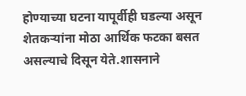होण्याच्या घटना यापूर्वीही घडल्या असून शेतकऱ्यांना मोठा आर्थिक फटका बसत असल्याचे दिसून येते.शासनाने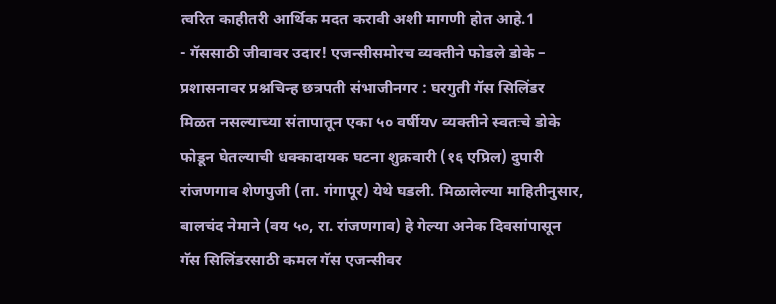त्वरित काहीतरी आर्थिक मदत करावी अशी मागणी होत आहे.1
- गॅससाठी जीवावर उदार! एजन्सीसमोरच व्यक्तीने फोडले डोके – प्रशासनावर प्रश्नचिन्ह छत्रपती संभाजीनगर : घरगुती गॅस सिलिंडर मिळत नसल्याच्या संतापातून एका ५० वर्षीयv व्यक्तीने स्वतःचे डोके फोडून घेतल्याची धक्कादायक घटना शुक्रवारी (१६ एप्रिल) दुपारी रांजणगाव शेणपुजी (ता. गंगापूर) येथे घडली. मिळालेल्या माहितीनुसार, बालचंद नेमाने (वय ५०, रा. रांजणगाव) हे गेल्या अनेक दिवसांपासून गॅस सिलिंडरसाठी कमल गॅस एजन्सीवर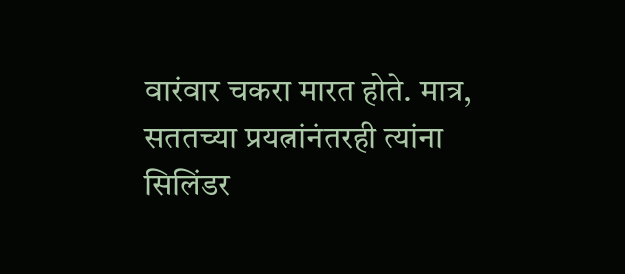वारंवार चकरा मारत होते. मात्र, सततच्या प्रयत्नांनंतरही त्यांना सिलिंडर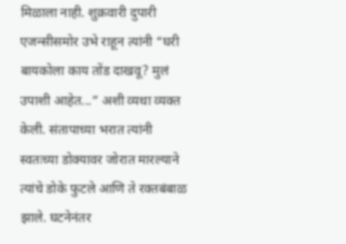मिळाला नाही. शुक्रवारी दुपारी एजन्सीसमोर उभे राहून त्यांनी “घरी बायकोला काय तोंड दाखवू? मुलं उपाशी आहेत...” अशी व्यथा व्यक्त केली. संतापाच्या भरात त्यांनी स्वतःच्या डोक्यावर जोरात मारल्याने त्यांचे डोके फुटले आणि ते रक्तबंबाळ झाले. घटनेनंतर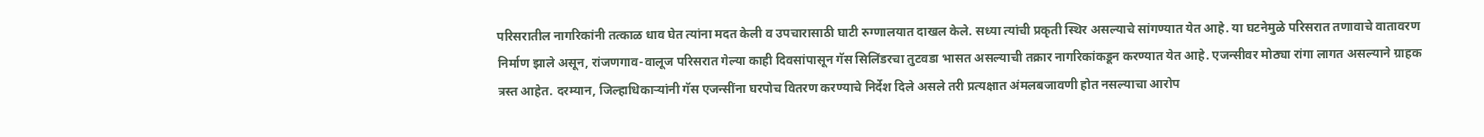परिसरातील नागरिकांनी तत्काळ धाव घेत त्यांना मदत केली व उपचारासाठी घाटी रुग्णालयात दाखल केले. सध्या त्यांची प्रकृती स्थिर असल्याचे सांगण्यात येत आहे. या घटनेमुळे परिसरात तणावाचे वातावरण निर्माण झाले असून, रांजणगाव-वालूज परिसरात गेल्या काही दिवसांपासून गॅस सिलिंडरचा तुटवडा भासत असल्याची तक्रार नागरिकांकडून करण्यात येत आहे. एजन्सीवर मोठ्या रांगा लागत असल्याने ग्राहक त्रस्त आहेत. दरम्यान, जिल्हाधिकाऱ्यांनी गॅस एजन्सींना घरपोच वितरण करण्याचे निर्देश दिले असले तरी प्रत्यक्षात अंमलबजावणी होत नसल्याचा आरोप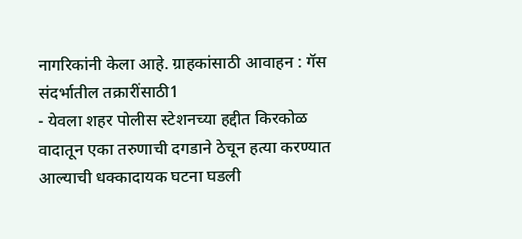नागरिकांनी केला आहे. ग्राहकांसाठी आवाहन : गॅस संदर्भातील तक्रारींसाठी1
- येवला शहर पोलीस स्टेशनच्या हद्दीत किरकोळ वादातून एका तरुणाची दगडाने ठेचून हत्या करण्यात आल्याची धक्कादायक घटना घडली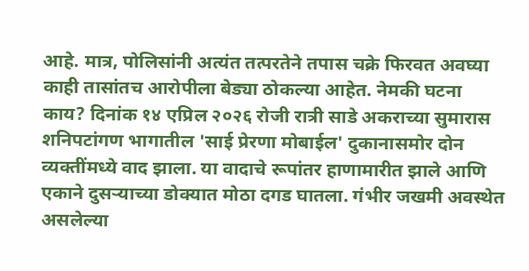आहे. मात्र, पोलिसांनी अत्यंत तत्परतेने तपास चक्रे फिरवत अवघ्या काही तासांतच आरोपीला बेड्या ठोकल्या आहेत. नेमकी घटना काय? दिनांक १४ एप्रिल २०२६ रोजी रात्री साडे अकराच्या सुमारास शनिपटांगण भागातील 'साई प्रेरणा मोबाईल' दुकानासमोर दोन व्यक्तींमध्ये वाद झाला. या वादाचे रूपांतर हाणामारीत झाले आणि एकाने दुसऱ्याच्या डोक्यात मोठा दगड घातला. गंभीर जखमी अवस्थेत असलेल्या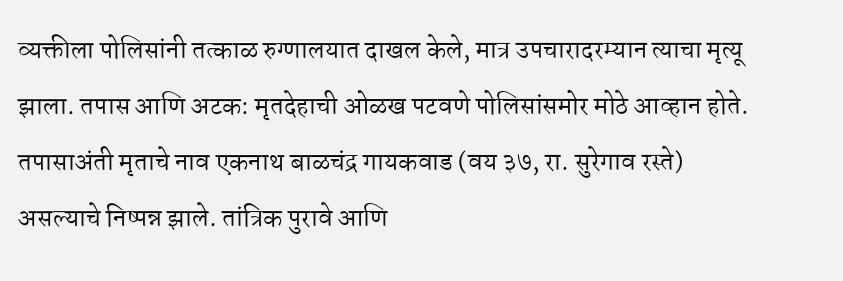व्यक्तीला पोलिसांनी तत्काळ रुग्णालयात दाखल केले, मात्र उपचारादरम्यान त्याचा मृत्यू झाला. तपास आणि अटक: मृतदेहाची ओळख पटवणे पोलिसांसमोर मोठे आव्हान होते. तपासाअंती मृताचे नाव एकनाथ बाळचंद्र गायकवाड (वय ३७, रा. सुरेगाव रस्ते) असल्याचे निष्पन्न झाले. तांत्रिक पुरावे आणि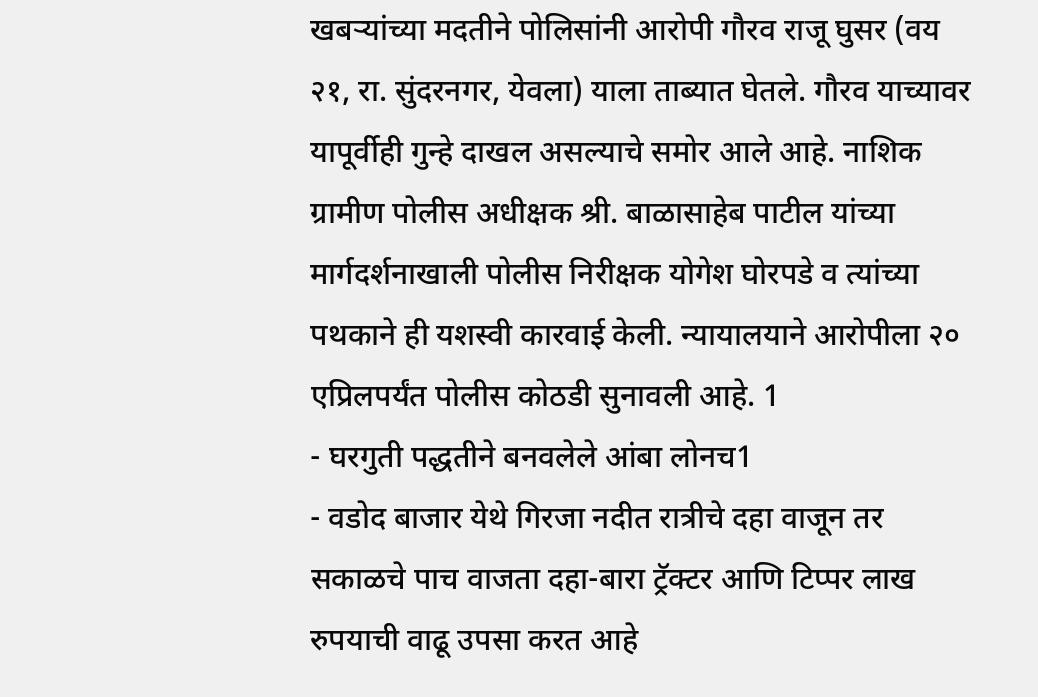खबऱ्यांच्या मदतीने पोलिसांनी आरोपी गौरव राजू घुसर (वय २१, रा. सुंदरनगर, येवला) याला ताब्यात घेतले. गौरव याच्यावर यापूर्वीही गुन्हे दाखल असल्याचे समोर आले आहे. नाशिक ग्रामीण पोलीस अधीक्षक श्री. बाळासाहेब पाटील यांच्या मार्गदर्शनाखाली पोलीस निरीक्षक योगेश घोरपडे व त्यांच्या पथकाने ही यशस्वी कारवाई केली. न्यायालयाने आरोपीला २० एप्रिलपर्यंत पोलीस कोठडी सुनावली आहे. 1
- घरगुती पद्धतीने बनवलेले आंबा लोनच1
- वडोद बाजार येथे गिरजा नदीत रात्रीचे दहा वाजून तर सकाळचे पाच वाजता दहा-बारा ट्रॅक्टर आणि टिप्पर लाख रुपयाची वाढू उपसा करत आहे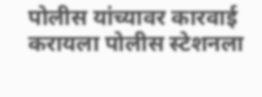पोलीस यांच्यावर कारवाई करायला पोलीस स्टेशनला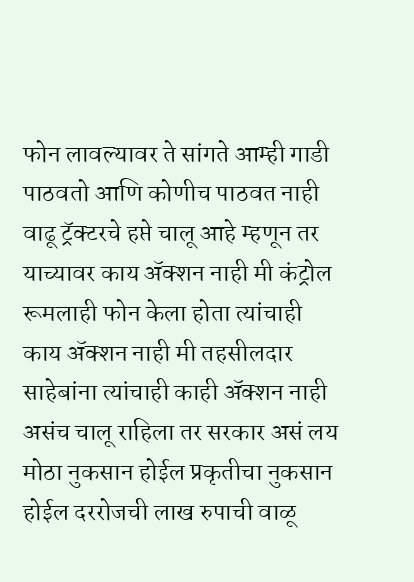फोन लावल्यावर ते सांगते आम्ही गाडी पाठवतो आणि कोणीच पाठवत नाही वाढू ट्रॅक्टरचे हप्ते चालू आहे म्हणून तर याच्यावर काय ॲक्शन नाही मी कंट्रोल रूमलाही फोन केला होता त्यांचाही काय ॲक्शन नाही मी तहसीलदार साहेबांना त्यांचाही काही ॲक्शन नाही असंच चालू राहिला तर सरकार असं लय मोठा नुकसान होईल प्रकृतीचा नुकसान होईल दररोजची लाख रुपाची वाळू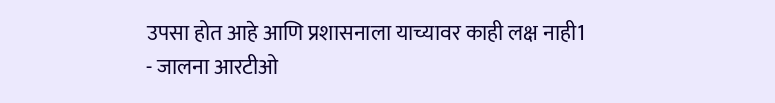उपसा होत आहे आणि प्रशासनाला याच्यावर काही लक्ष नाही1
- जालना आरटीओ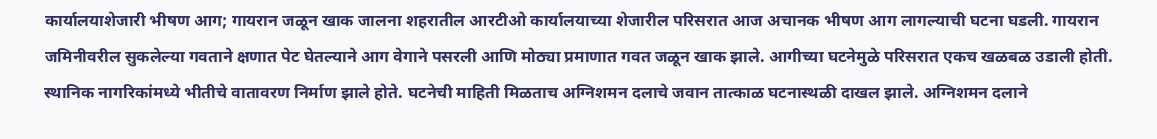कार्यालयाशेजारी भीषण आग; गायरान जळून खाक जालना शहरातील आरटीओ कार्यालयाच्या शेजारील परिसरात आज अचानक भीषण आग लागल्याची घटना घडली. गायरान जमिनीवरील सुकलेल्या गवताने क्षणात पेट घेतल्याने आग वेगाने पसरली आणि मोठ्या प्रमाणात गवत जळून खाक झाले. आगीच्या घटनेमुळे परिसरात एकच खळबळ उडाली होती. स्थानिक नागरिकांमध्ये भीतीचे वातावरण निर्माण झाले होते. घटनेची माहिती मिळताच अग्निशमन दलाचे जवान तात्काळ घटनास्थळी दाखल झाले. अग्निशमन दलाने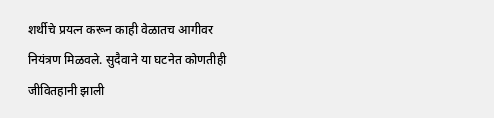शर्थीचे प्रयत्न करून काही वेळातच आगीवर नियंत्रण मिळवले. सुदैवाने या घटनेत कोणतीही जीवितहानी झाली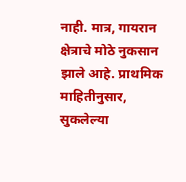नाही. मात्र, गायरान क्षेत्राचे मोठे नुकसान झाले आहे. प्राथमिक माहितीनुसार, सुकलेल्या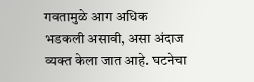गवतामुळे आग अधिक भडकली असावी, असा अंदाज व्यक्त केला जात आहे. घटनेचा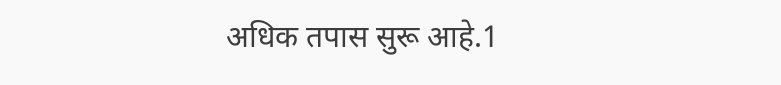अधिक तपास सुरू आहे.1